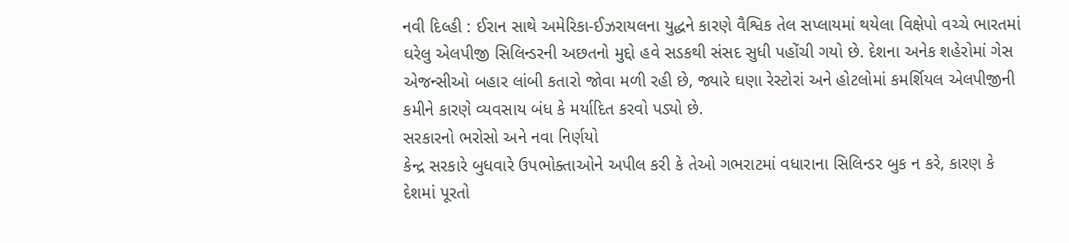નવી દિલ્હી : ઈરાન સાથે અમેરિકા-ઈઝરાયલના યુદ્ધને કારણે વૈશ્વિક તેલ સપ્લાયમાં થયેલા વિક્ષેપો વચ્ચે ભારતમાં ઘરેલુ એલપીજી સિલિન્ડરની અછતનો મુદ્દો હવે સડકથી સંસદ સુધી પહોંચી ગયો છે. દેશના અનેક શહેરોમાં ગેસ એજન્સીઓ બહાર લાંબી કતારો જોવા મળી રહી છે, જ્યારે ઘણા રેસ્ટોરાં અને હોટલોમાં કમર્શિયલ એલપીજીની કમીને કારણે વ્યવસાય બંધ કે મર્યાદિત કરવો પડ્યો છે.
સરકારનો ભરોસો અને નવા નિર્ણયો
કેન્દ્ર સરકારે બુધવારે ઉપભોક્તાઓને અપીલ કરી કે તેઓ ગભરાટમાં વધારાના સિલિન્ડર બુક ન કરે, કારણ કે દેશમાં પૂરતો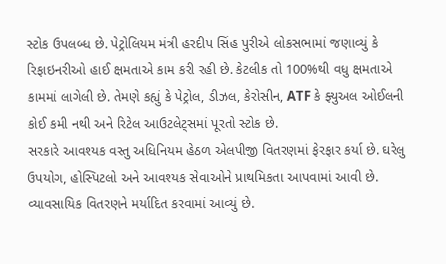સ્ટોક ઉપલબ્ધ છે. પેટ્રોલિયમ મંત્રી હરદીપ સિંહ પુરીએ લોકસભામાં જણાવ્યું કે રિફાઇનરીઓ હાઈ ક્ષમતાએ કામ કરી રહી છે. કેટલીક તો 100%થી વધુ ક્ષમતાએ કામમાં લાગેલી છે. તેમણે કહ્યું કે પેટ્રોલ, ડીઝલ, કેરોસીન, ATF કે ફ્યુઅલ ઓઈલની કોઈ કમી નથી અને રિટેલ આઉટલેટ્સમાં પૂરતો સ્ટોક છે.
સરકારે આવશ્યક વસ્તુ અધિનિયમ હેઠળ એલપીજી વિતરણમાં ફેરફાર કર્યા છે. ઘરેલુ ઉપયોગ, હોસ્પિટલો અને આવશ્યક સેવાઓને પ્રાથમિકતા આપવામાં આવી છે. વ્યાવસાયિક વિતરણને મર્યાદિત કરવામાં આવ્યું છે.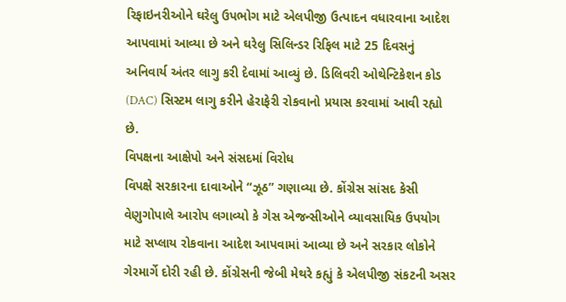રિફાઇનરીઓને ઘરેલુ ઉપભોગ માટે એલપીજી ઉત્પાદન વધારવાના આદેશ આપવામાં આવ્યા છે અને ઘરેલુ સિલિન્ડર રિફિલ માટે 25 દિવસનું અનિવાર્ય અંતર લાગુ કરી દેવામાં આવ્યું છે. ડિલિવરી ઓથેન્ટિકેશન કોડ (DAC) સિસ્ટમ લાગુ કરીને હેરાફેરી રોકવાનો પ્રયાસ કરવામાં આવી રહ્યો છે.
વિપક્ષના આક્ષેપો અને સંસદમાં વિરોધ
વિપક્ષે સરકારના દાવાઓને “ઝૂઠ” ગણાવ્યા છે. કોંગ્રેસ સાંસદ કેસી વેણુગોપાલે આરોપ લગાવ્યો કે ગેસ એજન્સીઓને વ્યાવસાયિક ઉપયોગ માટે સપ્લાય રોકવાના આદેશ આપવામાં આવ્યા છે અને સરકાર લોકોને ગેરમાર્ગે દોરી રહી છે. કોંગ્રેસની જેબી મેથરે કહ્યું કે એલપીજી સંકટની અસર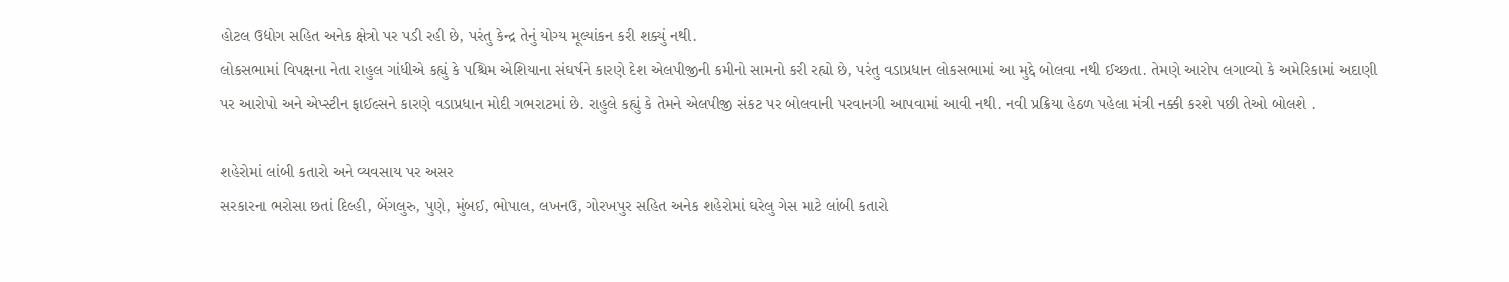હોટલ ઉદ્યોગ સહિત અનેક ક્ષેત્રો પર પડી રહી છે, પરંતુ કેન્દ્ર તેનું યોગ્ય મૂલ્યાંકન કરી શક્યું નથી.
લોકસભામાં વિપક્ષના નેતા રાહુલ ગાંધીએ કહ્યું કે પશ્ચિમ એશિયાના સંઘર્ષને કારણે દેશ એલપીજીની કમીનો સામનો કરી રહ્યો છે, પરંતુ વડાપ્રધાન લોકસભામાં આ મુદ્દે બોલવા નથી ઈચ્છતા. તેમણે આરોપ લગાવ્યો કે અમેરિકામાં અદાણી પર આરોપો અને એપ્સ્ટીન ફાઈલ્સને કારણે વડાપ્રધાન મોદી ગભરાટમાં છે. રાહુલે કહ્યું કે તેમને એલપીજી સંકટ પર બોલવાની પરવાનગી આપવામાં આવી નથી. નવી પ્રક્રિયા હેઠળ પહેલા મંત્રી નક્કી કરશે પછી તેઓ બોલશે .

શહેરોમાં લાંબી કતારો અને વ્યવસાય પર અસર
સરકારના ભરોસા છતાં દિલ્હી, બેંગલુરુ, પુણે, મુંબઈ, ભોપાલ, લખનઉ, ગોરખપુર સહિત અનેક શહેરોમાં ઘરેલુ ગેસ માટે લાંબી કતારો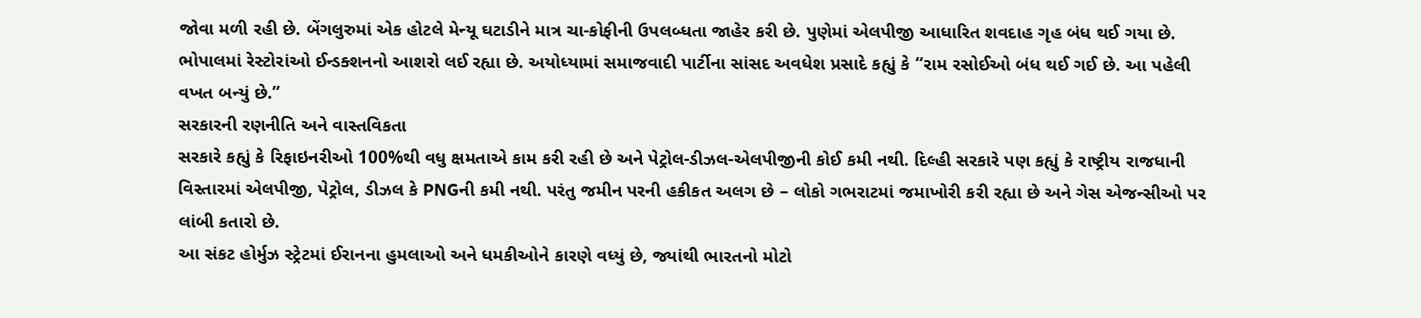જોવા મળી રહી છે. બેંગલુરુમાં એક હોટલે મેન્યૂ ઘટાડીને માત્ર ચા-કોફીની ઉપલબ્ધતા જાહેર કરી છે. પુણેમાં એલપીજી આધારિત શવદાહ ગૃહ બંધ થઈ ગયા છે. ભોપાલમાં રેસ્ટોરાંઓ ઈન્ડક્શનનો આશરો લઈ રહ્યા છે. અયોધ્યામાં સમાજવાદી પાર્ટીના સાંસદ અવધેશ પ્રસાદે કહ્યું કે “રામ રસોઈઓ બંધ થઈ ગઈ છે. આ પહેલી વખત બન્યું છે.”
સરકારની રણનીતિ અને વાસ્તવિકતા
સરકારે કહ્યું કે રિફાઇનરીઓ 100%થી વધુ ક્ષમતાએ કામ કરી રહી છે અને પેટ્રોલ-ડીઝલ-એલપીજીની કોઈ કમી નથી. દિલ્હી સરકારે પણ કહ્યું કે રાષ્ટ્રીય રાજધાની વિસ્તારમાં એલપીજી, પેટ્રોલ, ડીઝલ કે PNGની કમી નથી. પરંતુ જમીન પરની હકીકત અલગ છે – લોકો ગભરાટમાં જમાખોરી કરી રહ્યા છે અને ગેસ એજન્સીઓ પર લાંબી કતારો છે.
આ સંકટ હોર્મુઝ સ્ટ્રેટમાં ઈરાનના હુમલાઓ અને ધમકીઓને કારણે વધ્યું છે, જ્યાંથી ભારતનો મોટો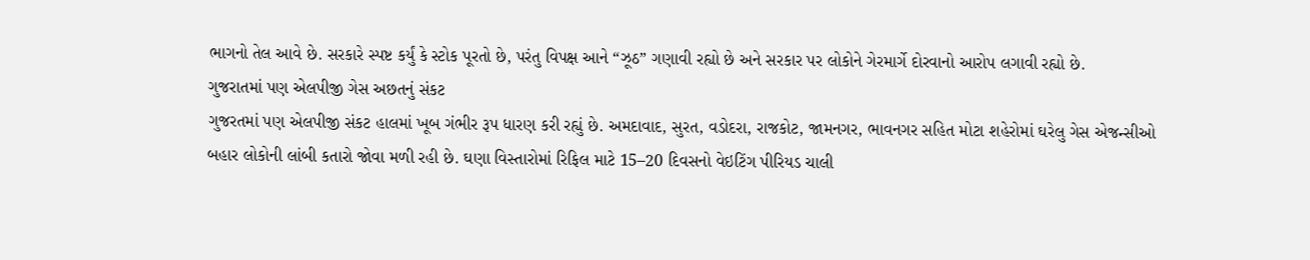ભાગનો તેલ આવે છે. સરકારે સ્પષ્ટ કર્યું કે સ્ટોક પૂરતો છે, પરંતુ વિપક્ષ આને “ઝૂઠ” ગણાવી રહ્યો છે અને સરકાર પર લોકોને ગેરમાર્ગે દોરવાનો આરોપ લગાવી રહ્યો છે.
ગુજરાતમાં પણ એલપીજી ગેસ અછતનું સંકટ
ગુજરતમાં પણ એલપીજી સંકટ હાલમાં ખૂબ ગંભીર રૂપ ધારણ કરી રહ્યું છે. અમદાવાદ, સુરત, વડોદરા, રાજકોટ, જામનગર, ભાવનગર સહિત મોટા શહેરોમાં ઘરેલુ ગેસ એજન્સીઓ બહાર લોકોની લાંબી કતારો જોવા મળી રહી છે. ઘણા વિસ્તારોમાં રિફિલ માટે 15–20 દિવસનો વેઇટિંગ પીરિયડ ચાલી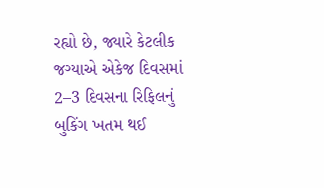રહ્યો છે, જ્યારે કેટલીક જગ્યાએ એકેજ દિવસમાં 2–3 દિવસના રિફિલનું બુકિંગ ખતમ થઈ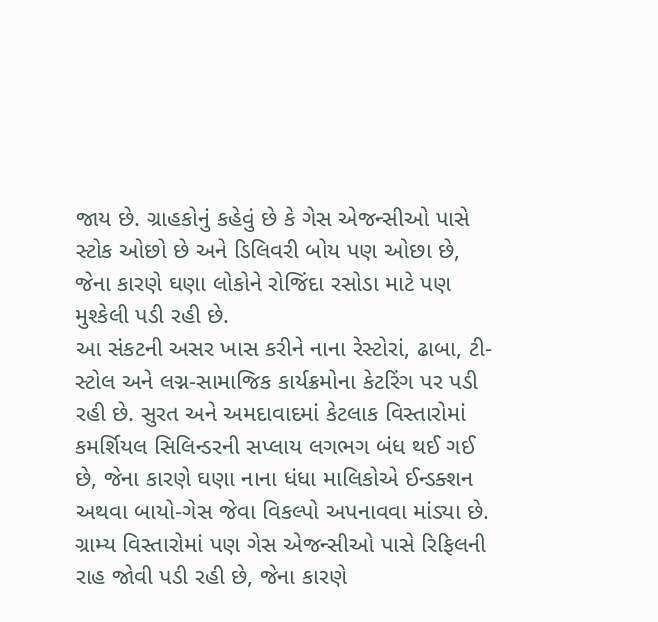જાય છે. ગ્રાહકોનું કહેવું છે કે ગેસ એજન્સીઓ પાસે સ્ટોક ઓછો છે અને ડિલિવરી બોય પણ ઓછા છે, જેના કારણે ઘણા લોકોને રોજિંદા રસોડા માટે પણ મુશ્કેલી પડી રહી છે.
આ સંકટની અસર ખાસ કરીને નાના રેસ્ટોરાં, ઢાબા, ટી-સ્ટોલ અને લગ્ન-સામાજિક કાર્યક્રમોના કેટરિંગ પર પડી રહી છે. સુરત અને અમદાવાદમાં કેટલાક વિસ્તારોમાં કમર્શિયલ સિલિન્ડરની સપ્લાય લગભગ બંધ થઈ ગઈ છે, જેના કારણે ઘણા નાના ધંધા માલિકોએ ઈન્ડક્શન અથવા બાયો-ગેસ જેવા વિકલ્પો અપનાવવા માંડ્યા છે. ગ્રામ્ય વિસ્તારોમાં પણ ગેસ એજન્સીઓ પાસે રિફિલની રાહ જોવી પડી રહી છે, જેના કારણે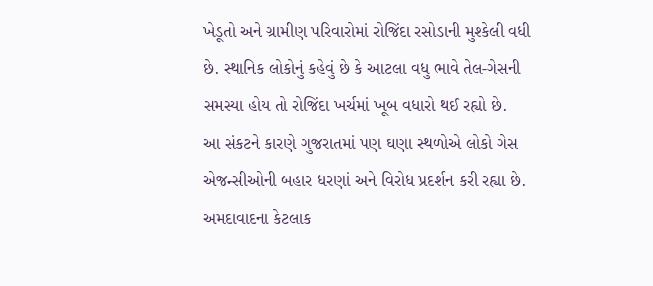ખેડૂતો અને ગ્રામીણ પરિવારોમાં રોજિંદા રસોડાની મુશ્કેલી વધી છે. સ્થાનિક લોકોનું કહેવું છે કે આટલા વધુ ભાવે તેલ-ગેસની સમસ્યા હોય તો રોજિંદા ખર્ચમાં ખૂબ વધારો થઈ રહ્યો છે.
આ સંકટને કારણે ગુજરાતમાં પણ ઘણા સ્થળોએ લોકો ગેસ એજન્સીઓની બહાર ધરણાં અને વિરોધ પ્રદર્શન કરી રહ્યા છે. અમદાવાદના કેટલાક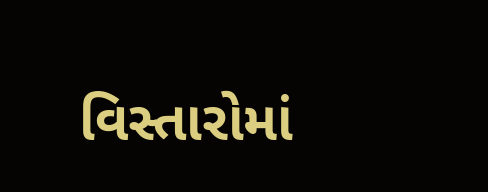વિસ્તારોમાં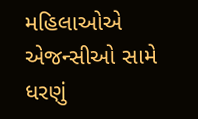મહિલાઓએ એજન્સીઓ સામે ધરણું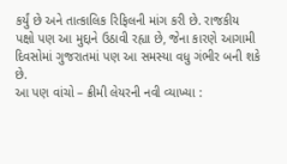કર્યું છે અને તાત્કાલિક રિફિલની માંગ કરી છે. રાજકીય પક્ષો પણ આ મુદ્દાને ઉઠાવી રહ્યા છે, જેના કારણે આગામી દિવસોમાં ગુજરાતમાં પણ આ સમસ્યા વધુ ગંભીર બની શકે છે.
આ પણ વાંચો – ક્રીમી લેયરની નવી વ્યાખ્યા :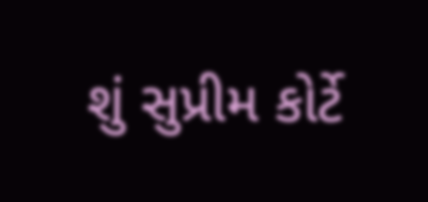શું સુપ્રીમ કોર્ટે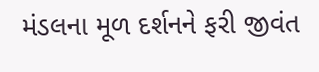મંડલના મૂળ દર્શનને ફરી જીવંત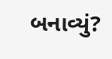બનાવ્યું?